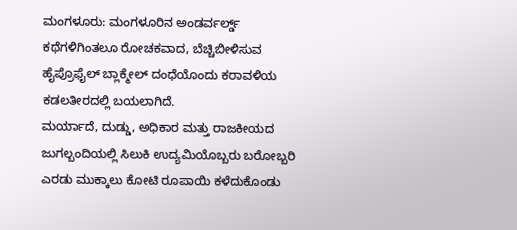ಮಂಗಳೂರು: ಮಂಗಳೂರಿನ ಅಂಡರ್ವರ್ಲ್ಡ್ ಕಥೆಗಳಿಗಿಂತಲೂ ರೋಚಕವಾದ, ಬೆಚ್ಚಿಬೀಳಿಸುವ ಹೈಪ್ರೊಫೈಲ್ ಬ್ಲಾಕ್ಮೇಲ್ ದಂಧೆಯೊಂದು ಕರಾವಳಿಯ ಕಡಲತೀರದಲ್ಲಿ ಬಯಲಾಗಿದೆ.
ಮರ್ಯಾದೆ, ದುಡ್ಡು, ಅಧಿಕಾರ ಮತ್ತು ರಾಜಕೀಯದ ಜುಗಲ್ಬಂದಿಯಲ್ಲಿ ಸಿಲುಕಿ ಉದ್ಯಮಿಯೊಬ್ಬರು ಬರೋಬ್ಬರಿ ಎರಡು ಮುಕ್ಕಾಲು ಕೋಟಿ ರೂಪಾಯಿ ಕಳೆದುಕೊಂಡು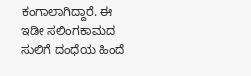ಕಂಗಾಲಾಗಿದ್ದಾರೆ. ಈ ಇಡೀ ಸಲಿಂಗಕಾಮದ ಸುಲಿಗೆ ದಂಧೆಯ ಹಿಂದೆ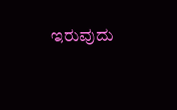ಇರುವುದು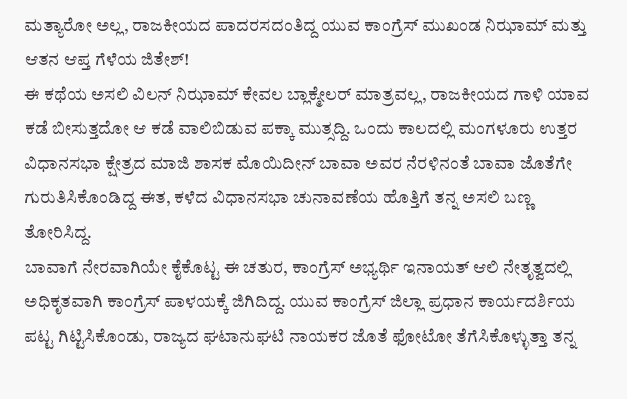ಮತ್ಯಾರೋ ಅಲ್ಲ, ರಾಜಕೀಯದ ಪಾದರಸದಂತಿದ್ದ ಯುವ ಕಾಂಗ್ರೆಸ್ ಮುಖಂಡ ನಿಝಾಮ್ ಮತ್ತು ಆತನ ಆಪ್ತ ಗೆಳೆಯ ಜಿತೇಶ್!
ಈ ಕಥೆಯ ಅಸಲಿ ವಿಲನ್ ನಿಝಾಮ್ ಕೇವಲ ಬ್ಲಾಕ್ಮೇಲರ್ ಮಾತ್ರವಲ್ಲ, ರಾಜಕೀಯದ ಗಾಳಿ ಯಾವ ಕಡೆ ಬೀಸುತ್ತದೋ ಆ ಕಡೆ ವಾಲಿಬಿಡುವ ಪಕ್ಕಾ ಮುತ್ಸದ್ದಿ. ಒಂದು ಕಾಲದಲ್ಲಿ ಮಂಗಳೂರು ಉತ್ತರ ವಿಧಾನಸಭಾ ಕ್ಷೇತ್ರದ ಮಾಜಿ ಶಾಸಕ ಮೊಯಿದೀನ್ ಬಾವಾ ಅವರ ನೆರಳಿನಂತೆ ಬಾವಾ ಜೊತೆಗೇ ಗುರುತಿಸಿಕೊಂಡಿದ್ದ ಈತ, ಕಳೆದ ವಿಧಾನಸಭಾ ಚುನಾವಣೆಯ ಹೊತ್ತಿಗೆ ತನ್ನ ಅಸಲಿ ಬಣ್ಣ ತೋರಿಸಿದ್ದ.
ಬಾವಾಗೆ ನೇರವಾಗಿಯೇ ಕೈಕೊಟ್ಟ ಈ ಚತುರ, ಕಾಂಗ್ರೆಸ್ ಅಭ್ಯರ್ಥಿ ಇನಾಯತ್ ಆಲಿ ನೇತೃತ್ವದಲ್ಲಿ ಅಧಿಕೃತವಾಗಿ ಕಾಂಗ್ರೆಸ್ ಪಾಳಯಕ್ಕೆ ಜಿಗಿದಿದ್ದ. ಯುವ ಕಾಂಗ್ರೆಸ್ ಜಿಲ್ಲಾ ಪ್ರಧಾನ ಕಾರ್ಯದರ್ಶಿಯ ಪಟ್ಟ ಗಿಟ್ಟಿಸಿಕೊಂಡು, ರಾಜ್ಯದ ಘಟಾನುಘಟಿ ನಾಯಕರ ಜೊತೆ ಫೋಟೋ ತೆಗೆಸಿಕೊಳ್ಳುತ್ತಾ ತನ್ನ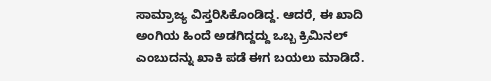ಸಾಮ್ರಾಜ್ಯ ವಿಸ್ತರಿಸಿಕೊಂಡಿದ್ದ. ಆದರೆ, ಈ ಖಾದಿ ಅಂಗಿಯ ಹಿಂದೆ ಅಡಗಿದ್ದದ್ದು ಒಬ್ಬ ಕ್ರಿಮಿನಲ್ ಎಂಬುದನ್ನು ಖಾಕಿ ಪಡೆ ಈಗ ಬಯಲು ಮಾಡಿದೆ.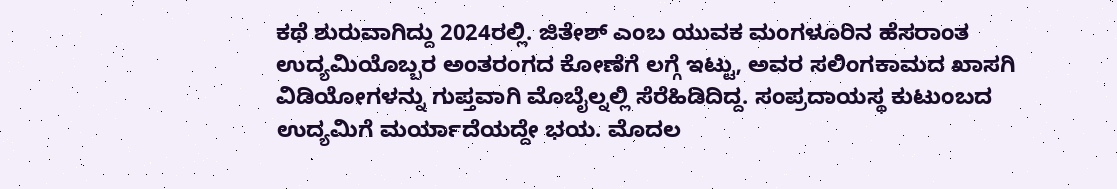ಕಥೆ ಶುರುವಾಗಿದ್ದು 2024ರಲ್ಲಿ. ಜಿತೇಶ್ ಎಂಬ ಯುವಕ ಮಂಗಳೂರಿನ ಹೆಸರಾಂತ ಉದ್ಯಮಿಯೊಬ್ಬರ ಅಂತರಂಗದ ಕೋಣೆಗೆ ಲಗ್ಗೆ ಇಟ್ಟು, ಅವರ ಸಲಿಂಗಕಾಮದ ಖಾಸಗಿ ವಿಡಿಯೋಗಳನ್ನು ಗುಪ್ತವಾಗಿ ಮೊಬೈಲ್ನಲ್ಲಿ ಸೆರೆಹಿಡಿದಿದ್ದ. ಸಂಪ್ರದಾಯಸ್ಥ ಕುಟುಂಬದ ಉದ್ಯಮಿಗೆ ಮರ್ಯಾದೆಯದ್ದೇ ಭಯ. ಮೊದಲ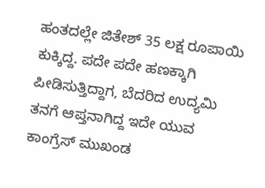ಹಂತದಲ್ಲೇ ಜಿತೇಶ್ 35 ಲಕ್ಷ ರೂಪಾಯಿ ಕುಕ್ಕಿದ್ದ. ಪದೇ ಪದೇ ಹಣಕ್ಕಾಗಿ ಪೀಡಿಸುತ್ತಿದ್ದಾಗ, ಬೆದರಿದ ಉದ್ಯಮಿ ತನಗೆ ಆಪ್ತನಾಗಿದ್ದ ಇದೇ ಯುವ ಕಾಂಗ್ರೆಸ್ ಮುಖಂಡ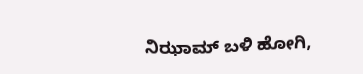ನಿಝಾಮ್ ಬಳಿ ಹೋಗಿ,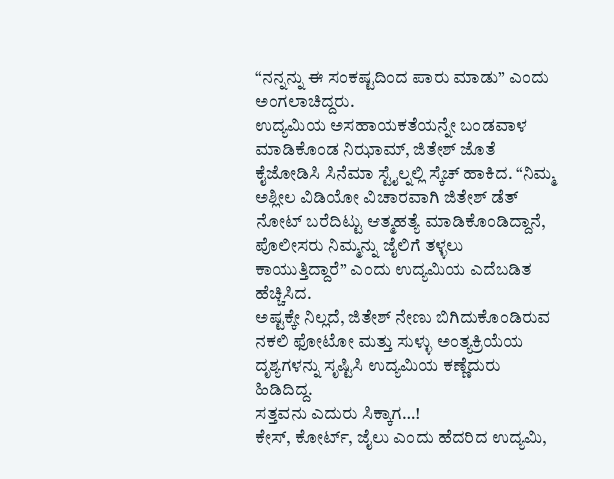“ನನ್ನನ್ನು ಈ ಸಂಕಷ್ಟದಿಂದ ಪಾರು ಮಾಡು” ಎಂದು ಅಂಗಲಾಚಿದ್ದರು.
ಉದ್ಯಮಿಯ ಅಸಹಾಯಕತೆಯನ್ನೇ ಬಂಡವಾಳ ಮಾಡಿಕೊಂಡ ನಿಝಾಮ್, ಜಿತೇಶ್ ಜೊತೆ ಕೈಜೋಡಿಸಿ ಸಿನೆಮಾ ಸ್ಟೈಲ್ನಲ್ಲಿ ಸ್ಕೆಚ್ ಹಾಕಿದ. “ನಿಮ್ಮ ಅಶ್ಲೀಲ ವಿಡಿಯೋ ವಿಚಾರವಾಗಿ ಜಿತೇಶ್ ಡೆತ್ ನೋಟ್ ಬರೆದಿಟ್ಟು ಆತ್ಮಹತ್ಯೆ ಮಾಡಿಕೊಂಡಿದ್ದಾನೆ, ಪೊಲೀಸರು ನಿಮ್ಮನ್ನು ಜೈಲಿಗೆ ತಳ್ಳಲು ಕಾಯುತ್ತಿದ್ದಾರೆ” ಎಂದು ಉದ್ಯಮಿಯ ಎದೆಬಡಿತ ಹೆಚ್ಚಿಸಿದ.
ಅಷ್ಟಕ್ಕೇ ನಿಲ್ಲದೆ, ಜಿತೇಶ್ ನೇಣು ಬಿಗಿದುಕೊಂಡಿರುವ ನಕಲಿ ಫೋಟೋ ಮತ್ತು ಸುಳ್ಳು ಅಂತ್ಯಕ್ರಿಯೆಯ ದೃಶ್ಯಗಳನ್ನು ಸೃಷ್ಟಿಸಿ ಉದ್ಯಮಿಯ ಕಣ್ಣೆದುರು ಹಿಡಿದಿದ್ದ.
ಸತ್ತವನು ಎದುರು ಸಿಕ್ಕಾಗ…!
ಕೇಸ್, ಕೋರ್ಟ್, ಜೈಲು ಎಂದು ಹೆದರಿದ ಉದ್ಯಮಿ,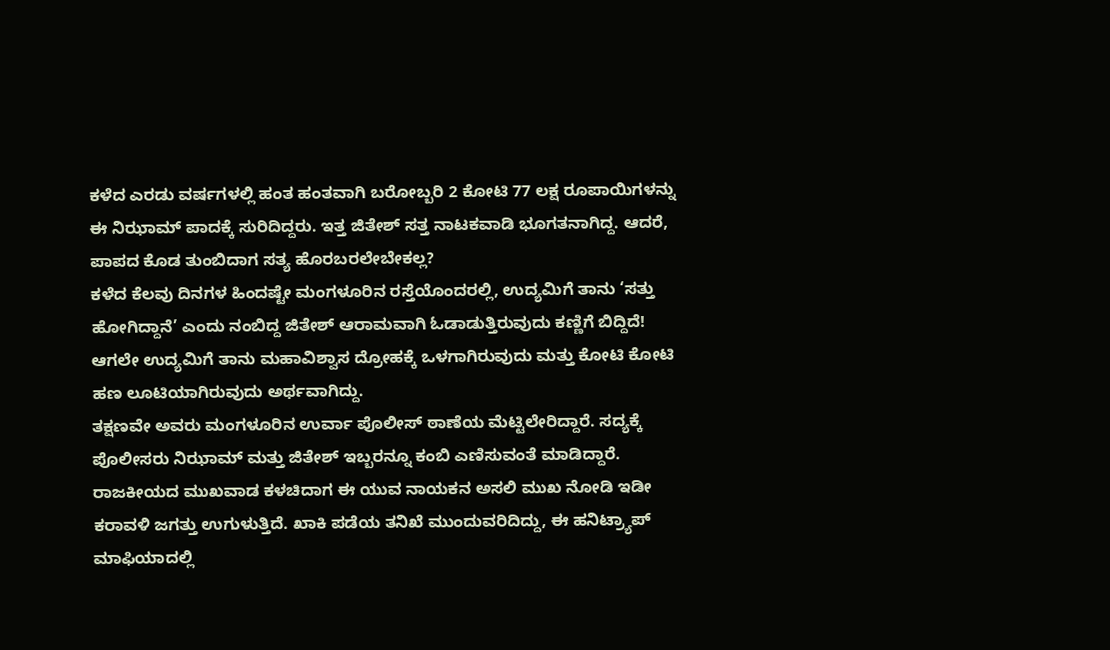ಕಳೆದ ಎರಡು ವರ್ಷಗಳಲ್ಲಿ ಹಂತ ಹಂತವಾಗಿ ಬರೋಬ್ಬರಿ 2 ಕೋಟಿ 77 ಲಕ್ಷ ರೂಪಾಯಿಗಳನ್ನು ಈ ನಿಝಾಮ್ ಪಾದಕ್ಕೆ ಸುರಿದಿದ್ದರು. ಇತ್ತ ಜಿತೇಶ್ ಸತ್ತ ನಾಟಕವಾಡಿ ಭೂಗತನಾಗಿದ್ದ. ಆದರೆ, ಪಾಪದ ಕೊಡ ತುಂಬಿದಾಗ ಸತ್ಯ ಹೊರಬರಲೇಬೇಕಲ್ಲ?
ಕಳೆದ ಕೆಲವು ದಿನಗಳ ಹಿಂದಷ್ಟೇ ಮಂಗಳೂರಿನ ರಸ್ತೆಯೊಂದರಲ್ಲಿ, ಉದ್ಯಮಿಗೆ ತಾನು ‘ಸತ್ತು ಹೋಗಿದ್ದಾನೆ’ ಎಂದು ನಂಬಿದ್ದ ಜಿತೇಶ್ ಆರಾಮವಾಗಿ ಓಡಾಡುತ್ತಿರುವುದು ಕಣ್ಣಿಗೆ ಬಿದ್ದಿದೆ! ಆಗಲೇ ಉದ್ಯಮಿಗೆ ತಾನು ಮಹಾವಿಶ್ವಾಸ ದ್ರೋಹಕ್ಕೆ ಒಳಗಾಗಿರುವುದು ಮತ್ತು ಕೋಟಿ ಕೋಟಿ ಹಣ ಲೂಟಿಯಾಗಿರುವುದು ಅರ್ಥವಾಗಿದ್ದು.
ತಕ್ಷಣವೇ ಅವರು ಮಂಗಳೂರಿನ ಉರ್ವಾ ಪೊಲೀಸ್ ಠಾಣೆಯ ಮೆಟ್ಟಿಲೇರಿದ್ದಾರೆ. ಸದ್ಯಕ್ಕೆ ಪೊಲೀಸರು ನಿಝಾಮ್ ಮತ್ತು ಜಿತೇಶ್ ಇಬ್ಬರನ್ನೂ ಕಂಬಿ ಎಣಿಸುವಂತೆ ಮಾಡಿದ್ದಾರೆ. ರಾಜಕೀಯದ ಮುಖವಾಡ ಕಳಚಿದಾಗ ಈ ಯುವ ನಾಯಕನ ಅಸಲಿ ಮುಖ ನೋಡಿ ಇಡೀ ಕರಾವಳಿ ಜಗತ್ತು ಉಗುಳುತ್ತಿದೆ. ಖಾಕಿ ಪಡೆಯ ತನಿಖೆ ಮುಂದುವರಿದಿದ್ದು, ಈ ಹನಿಟ್ರ್ಯಾಪ್ ಮಾಫಿಯಾದಲ್ಲಿ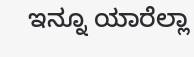ಇನ್ನೂ ಯಾರೆಲ್ಲಾ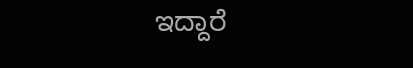ಇದ್ದಾರೆ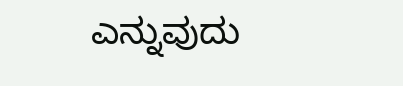ಎನ್ನುವುದು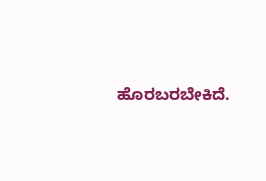ಹೊರಬರಬೇಕಿದೆ.